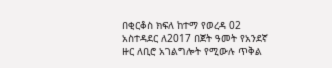በቂርቆስ ክፍለ ከተማ የወረዳ 02 አስተዳደር ለ2017 በጀት ዓመት የአንደኛ ዙር ለቢሮ አገልግሎት የሚውሉ ጥቅል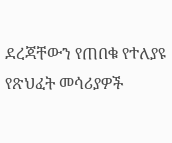ደረጃቸውን የጠበቁ የተለያዩ የጽህፈት መሳሪያዎች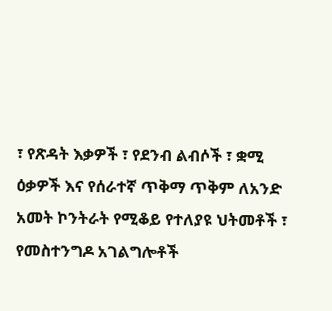፣ የጽዳት እቃዎች ፣ የደንብ ልብሶች ፣ ቋሚ ዕቃዎች እና የሰራተኛ ጥቅማ ጥቅም ለአንድ አመት ኮንትራት የሚቆይ የተለያዩ ህትመቶች ፣ የመስተንግዶ አገልግሎቶች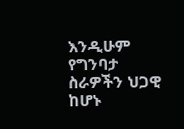እንዲሁም የግንባታ ስራዎችን ህጋዊ ከሆኑ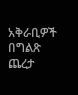አቅራቢዎች በግልጽ ጨረታ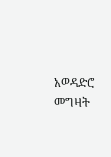አወዳድሮ መግዛት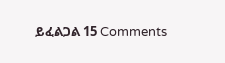ይፈልጋል 15 Comments